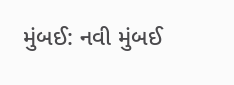મુંબઈ: નવી મુંબઈ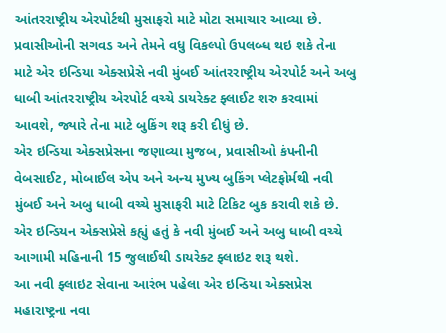આંતરરાષ્ટ્રીય એરપોર્ટથી મુસાફરો માટે મોટા સમાચાર આવ્યા છે. પ્રવાસીઓની સગવડ અને તેમને વધુ વિકલ્પો ઉપલબ્ધ થઇ શકે તેના માટે એર ઇન્ડિયા એક્સપ્રેસે નવી મુંબઈ આંતરરાષ્ટ્રીય એરપોર્ટ અને અબુ ધાબી આંતરરાષ્ટ્રીય એરપોર્ટ વચ્ચે ડાયરેક્ટ ફ્લાઈટ શરુ કરવામાં આવશે, જ્યારે તેના માટે બુકિંગ શરૂ કરી દીધું છે.
એર ઇન્ડિયા એક્સપ્રેસના જણાવ્યા મુજબ, પ્રવાસીઓ કંપનીની વેબસાઈટ, મોબાઈલ એપ અને અન્ય મુખ્ય બુકિંગ પ્લેટફોર્મથી નવી મુંબઈ અને અબુ ધાબી વચ્ચે મુસાફરી માટે ટિકિટ બુક કરાવી શકે છે. એર ઇન્ડિયન એક્સપ્રેસે કહ્યું હતું કે નવી મુંબઈ અને અબુ ધાબી વચ્ચે આગામી મહિનાની 15 જુલાઈથી ડાયરેક્ટ ફ્લાઇટ શરૂ થશે.
આ નવી ફ્લાઇટ સેવાના આરંભ પહેલા એર ઇન્ડિયા એક્સપ્રેસ મહારાષ્ટ્રના નવા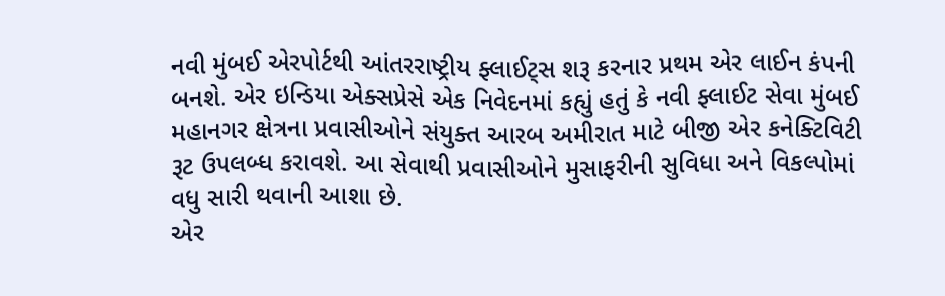નવી મુંબઈ એરપોર્ટથી આંતરરાષ્ટ્રીય ફ્લાઈટ્સ શરૂ કરનાર પ્રથમ એર લાઈન કંપની બનશે. એર ઇન્ડિયા એક્સપ્રેસે એક નિવેદનમાં કહ્યું હતું કે નવી ફ્લાઈટ સેવા મુંબઈ મહાનગર ક્ષેત્રના પ્રવાસીઓને સંયુક્ત આરબ અમીરાત માટે બીજી એર કનેક્ટિવિટી રૂટ ઉપલબ્ધ કરાવશે. આ સેવાથી પ્રવાસીઓને મુસાફરીની સુવિધા અને વિકલ્પોમાં વધુ સારી થવાની આશા છે.
એર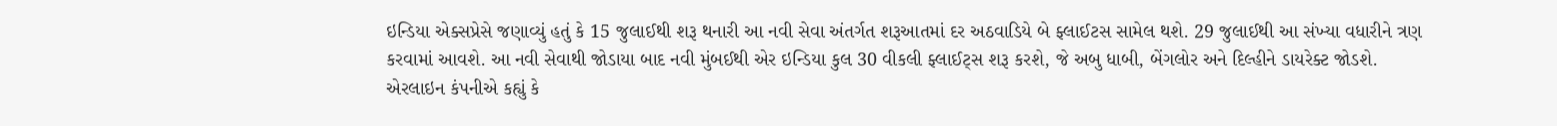ઇન્ડિયા એક્સપ્રેસે જણાવ્યું હતું કે 15 જુલાઈથી શરૂ થનારી આ નવી સેવા અંતર્ગત શરૂઆતમાં દર અઠવાડિયે બે ફ્લાઈટસ સામેલ થશે. 29 જુલાઈથી આ સંખ્યા વધારીને ત્રણ કરવામાં આવશે. આ નવી સેવાથી જોડાયા બાદ નવી મુંબઈથી એર ઇન્ડિયા કુલ 30 વીકલી ફ્લાઈટ્સ શરૂ કરશે, જે અબુ ધાબી, બેંગલોર અને દિલ્હીને ડાયરેક્ટ જોડશે.
એરલાઇન કંપનીએ કહ્યું કે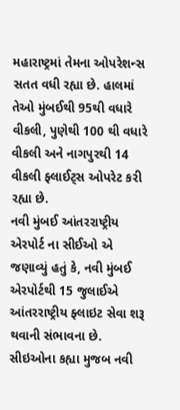મહારાષ્ટ્રમાં તેમના ઓપરેશન્સ સતત વધી રહ્યા છે. હાલમાં તેઓ મુંબઈથી 95થી વધારે વીકલી, પુણેથી 100 થી વધારે વીકલી અને નાગપુરથી 14 વીકલી ફ્લાઈટ્સ ઓપરેટ કરી રહ્યા છે.
નવી મુંબઈ આંતરરાષ્ટ્રીય એરપોર્ટ ના સીઈઓ એ જણાવ્યું હતું કે, નવી મુંબઈ એરપોર્ટથી 15 જુલાઈએ આંતરરાષ્ટ્રીય ફ્લાઇટ સેવા શરૂ થવાની સંભાવના છે. સીઇઓના કહ્યા મુજબ નવી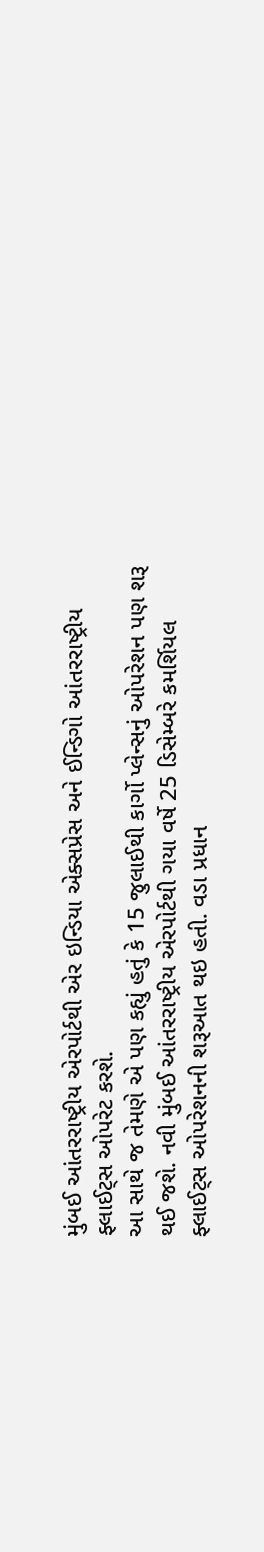મુંબઈ આંતરરાષ્ટ્રીય એરપોર્ટથી એર ઇન્ડિયા એક્સપ્રેસ અને ઈન્ડિગો આંતરરાષ્ટ્રીય ફ્લાઈટ્સ ઓપરેટ કરશે.
આ સાથે જ તેમણે એ પણ કહ્યું હતું કે 15 જુલાઈથી કાર્ગો પ્લેન્સનું ઓપરેશન પણ શરૂ થઈ જશે. નવી મુંબઈ આંતરરાષ્ટ્રીય એરપોર્ટથી ગયા વર્ષે 25 ડિસેમ્બરે કમર્શિયલ ફ્લાઈટ્સ ઓપરેશનની શરૂઆત થઇ હતી. વડા પ્રધાન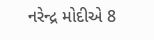નરેન્દ્ર મોદીએ 8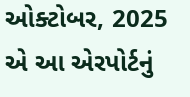ઓક્ટોબર, 2025 એ આ એરપોર્ટનું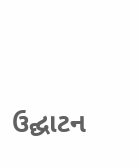ઉદ્ઘાટન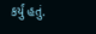કર્યું હતું.